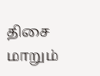திசை மாறும்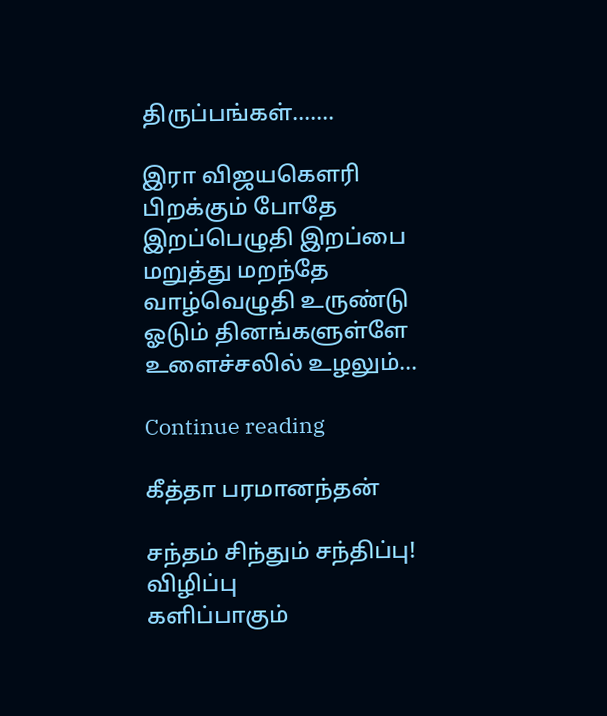திருப்பங்கள்…….

இரா விஜயகௌரி பிறக்கும் போதே இறப்பெழுதி இறப்பை மறுத்து மறந்தே வாழ்வெழுதி உருண்டு ஓடும் தினங்களுள்ளே உளைச்சலில் உழலும்...

Continue reading

கீத்தா பரமானந்தன்

சந்தம் சிந்தும் சந்திப்பு!
விழிப்பு
களிப்பாகும்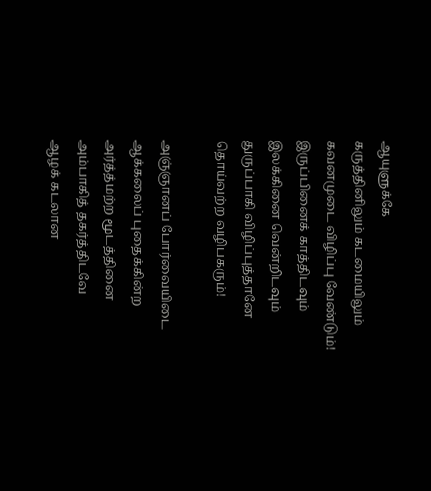ஆயுளுக்கே
கருத்தினிலும் கடமையிலும்
கவனமுடை விழிப்பு வேண்டும்!
இருப்பினைக் காத்திடவும்
இலக்கினை வென்றிடவும்
துருப்பாகி விழிப்புத்தானே
தொய்வற்ற வழிபகரும்!

அஞ்ஞானப் போர்வையிடை
ஆக்கலைப் புதைக்கின்ற
அர்த்த்மற்ற மூடத்தினை
அம்பாகித் தகர்த்திடவே
ஆழக் கடலான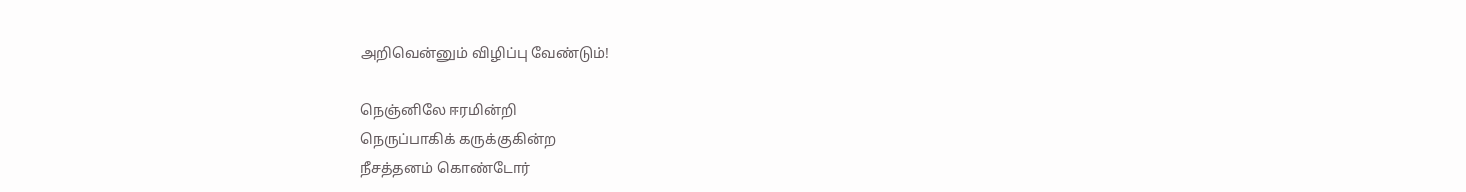அறிவென்னும் விழிப்பு வேண்டும்!

நெஞ்னிலே ஈரமின்றி
நெருப்பாகிக் கருக்குகின்ற
நீசத்தனம் கொண்டோர்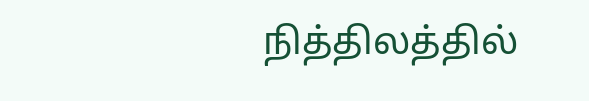நித்திலத்தில்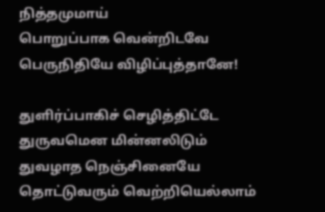நித்தமுமாய்
பொறுப்பாக வென்றிடவே
பெருநிதியே விழிப்புத்தானே!

துளிர்ப்பாகிச் செழித்திட்டே
துருவமென மின்னலிடும்
துவழாத நெஞ்சினையே
தொட்டுவரும் வெற்றியெல்லாம்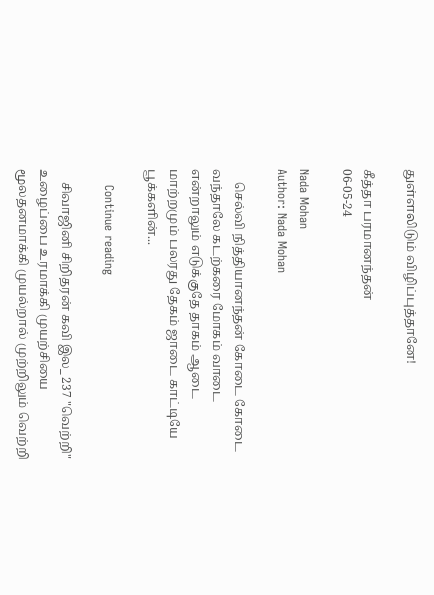துள்ளலிடும் விழிப்புத்தானே!

கீத்தா பரமானந்தன்
06-05-24

Nada Mohan
Author: Nada Mohan

    செல்வி நித்தியானந்தன் கோடை கோடை வந்தாலே கடற்கரை மோகம் வாடை என்றாலும் எடுக்குதே தாகம் ஆடை மாற்றமும் பலரது தேகம் ஜாடை காட்டியே பூக்களின்...

    Continue reading

    சிவாஜினி சிறிதரன் கவி இல_ 237 "வெற்றி" உழைப்பை உரமாக்கி முயற்சியை மூலதனமாக்கி முயல்றால் முற்றிலும் வெற்றி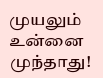முயலும் உன்னை முந்தாது!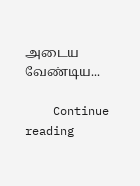அடைய வேண்டிய...

    Continue reading